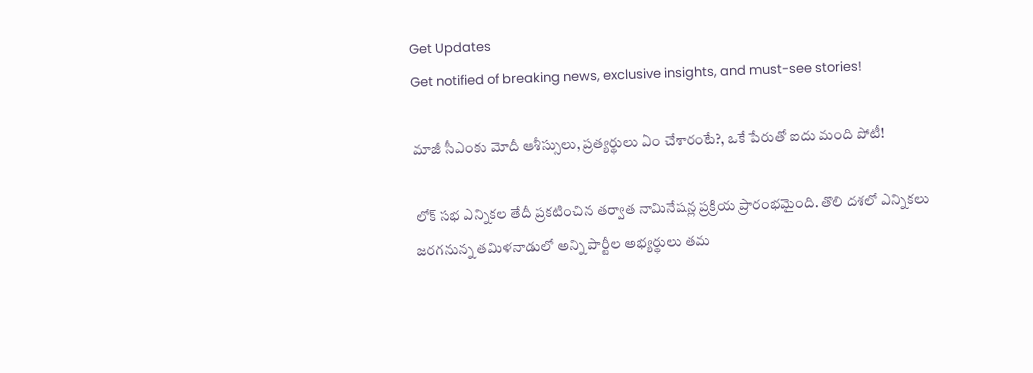Get Updates
Get notified of breaking news, exclusive insights, and must-see stories!

మాజీ సీఎంకు మోదీ ఆశీస్సులు, ప్రత్యర్థులు ఏం చేశారంటే?, ఒకే పేరుతో ఐదు మంది పోటీ!

లోక్ సభ ఎన్నికల తేదీ ప్రకటించిన తర్వాత నామినేషన్ల ప్రక్రియ ప్రారంభమైంది. తొలి దశలో ఎన్నికలు జరగనున్న తమిళనాడులో అన్ని పార్టీల అభ్యర్థులు తమ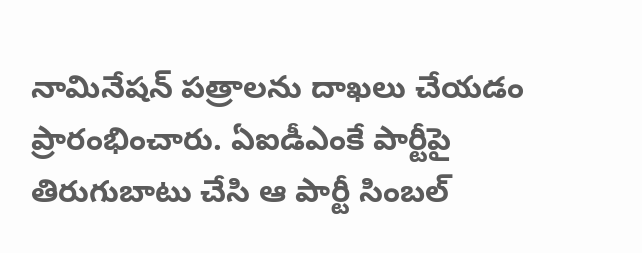నామినేషన్ పత్రాలను దాఖలు చేయడం ప్రారంభించారు. ఏఐడీఎంకే పార్టీపై తిరుగుబాటు చేసి ఆ పార్టీ సింబల్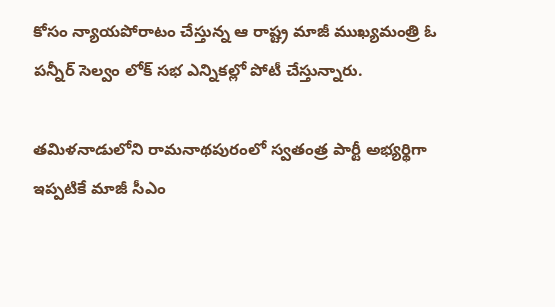కోసం న్యాయపోరాటం చేస్తున్న ఆ రాష్ట్ర మాజీ ముఖ్యమంత్రి ఓ పన్నీర్ సెల్వం లోక్ సభ ఎన్నికల్లో పోటీ చేస్తున్నారు.

తమిళనాడులోని రామనాథపురంలో స్వతంత్ర పార్టీ అభ్యర్థిగా ఇప్పటికే మాజీ సీఎం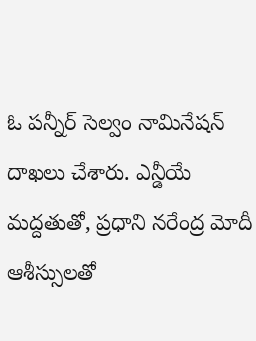ఓ పన్నీర్ సెల్వం నామినేషన్ దాఖలు చేశారు. ఎన్డీయే మద్దతుతో, ప్రధాని నరేంద్ర మోదీ ఆశీస్సులతో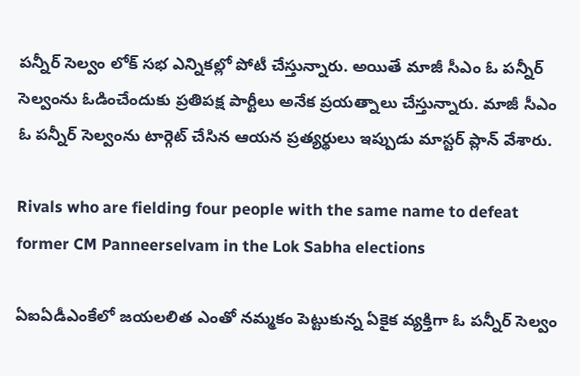పన్నీర్ సెల్వం లోక్ సభ ఎన్నికల్లో పోటీ చేస్తున్నారు. అయితే మాజీ సీఎం ఓ పన్నీర్ సెల్వంను ఓడించేందుకు ప్రతిపక్ష పార్టీలు అనేక ప్రయత్నాలు చేస్తున్నారు. మాజీ సీఎం ఓ పన్నీర్ సెల్వంను టార్గెట్ చేసిన ఆయన ప్రత్యర్థులు ఇప్పుడు మాస్టర్ ప్లాన్ వేశారు.

Rivals who are fielding four people with the same name to defeat former CM Panneerselvam in the Lok Sabha elections

ఏఐఏడీఎంకేలో జయలలిత ఎంతో నమ్మకం పెట్టుకున్న ఏకైక వ్యక్తిగా ఓ పన్నీర్ సెల్వం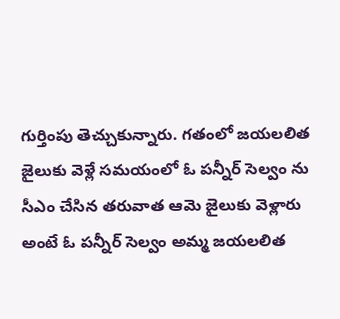గుర్తింపు తెచ్చుకున్నారు. గతంలో జయలలిత జైలుకు వెళ్లే సమయంలో ఓ పన్నీర్ సెల్వం ను సీఎం చేసిన తరువాత ఆమె జైలుకు వెళ్లారు అంటే ఓ పన్నీర్ సెల్వం అమ్మ జయలలిత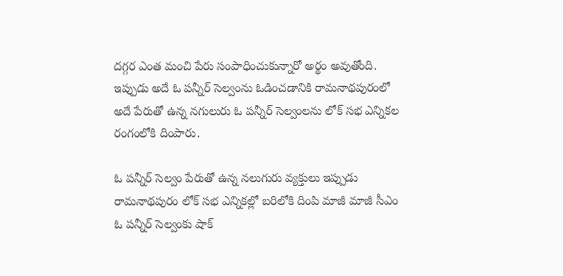దగ్గర ఎంత మంచి పేరు సంపాధించుకున్నారో అర్థం అవుతోంది. ఇప్పుడు అదే ఓ పన్నీర్ సెల్వంను ఓడించడానికి రామనాథపురంలో అదే పేరుతో ఉన్న నగులురు ఓ పన్నీర్ సెల్వంలను లోక్ సభ ఎన్నికల రంగంలోకి దింపారు.

ఓ పన్నీర్ సెల్వం పేరుతో ఉన్న నలుగురు వ్యక్తులు ఇప్పుడు రామనాథపురం లోక్ సభ ఎన్నికల్లో బరిలోకి దింపి మాజీ మాజీ సీఎం ఓ పన్నీర్ సెల్వంకు షాక్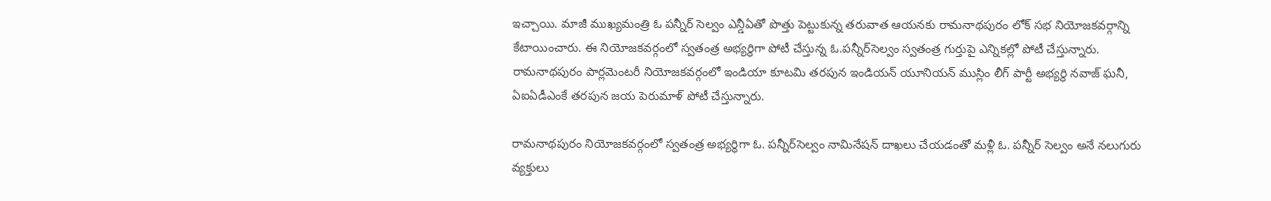ఇచ్చాయి. మాజీ ముఖ్యమంత్రి ఓ పన్నీర్ సెల్వం ఎన్డీఏతో పొత్తు పెట్టుకున్న తరువాత ఆయనకు రామనాథపురం లోక్ సభ నియోజకవర్గాన్ని కేటాయించారు. ఈ నియోజకవర్గంలో స్వతంత్ర అభ్యర్థిగా పోటీ చేస్తున్న ఓ.పన్నీర్‌సెల్వం స్వతంత్ర గుర్తుపై ఎన్నికల్లో పోటీ చేస్తున్నారు. రామనాథపురం పార్లమెంటరీ నియోజకవర్గంలో ఇండియా కూటమి తరపున ఇండియన్ యూనియన్ ముస్లిం లీగ్ పార్టీ అభ్యర్థి నవాజ్ ఘనీ, ఏఐఏడీఎంకే తరపున జయ పెరుమాళ్ పోటీ చేస్తున్నారు.

రామనాథపురం నియోజకవర్గంలో స్వతంత్ర అభ్యర్థిగా ఓ. పన్నీర్‌సెల్వం నామినేషన్‌ దాఖలు చేయడంతో మళ్లీ ఓ. పన్నీర్ సెల్వం అనే నలుగురు వ్యక్తులు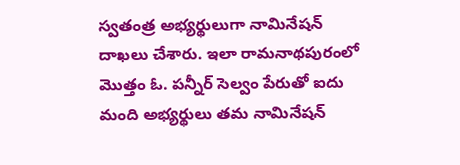స్వతంత్ర అభ్యర్థులుగా నామినేషన్ దాఖలు చేశారు. ఇలా రామనాథపురంలో మొత్తం ఓ. పన్నీర్ సెల్వం పేరుతో ఐదు మంది అభ్యర్థులు తమ నామినేషన్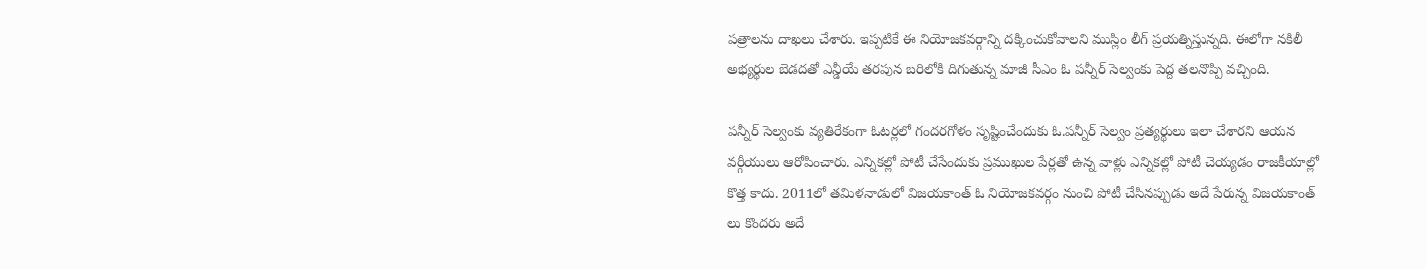పత్రాలను దాఖలు చేశారు. ఇప్పటికే ఈ నియోజకవర్గాన్ని దక్కించుకోవాలని ముస్లిం లీగ్ ప్రయత్నిస్తున్నది. ఈలోగా నకిలీ అభ్యర్థుల బెడదతో ఎన్డీయే తరపున బరిలోకి దిగుతున్న మాజీ సీఎం ఓ పన్నీర్ సెల్వంకు పెద్ద తలనొప్పి వచ్చింది.

పన్నీర్ సెల్వంకు వ్యతిరేకంగా ఓటర్లలో గందరగోళం సృష్టించేందుకు ఓ.పన్నీర్ సెల్వం ప్రత్యర్థులు ఇలా చేశారని ఆయన వర్గీయులు ఆరోపించారు. ఎన్నికల్లో పోటీ చేసేందుకు ప్రముఖుల పేర్లతో ఉన్న వాళ్లు ఎన్నికల్లో పోటీ చెయ్యడం రాజకీయాల్లో కొత్త కాదు. 2011లో తమిళనాడులో విజయకాంత్ ఓ నియోజకవర్గం నుంచి పోటీ చేసినప్పుడు అదే పేరున్న విజయకాంత్ లు కొందరు అదే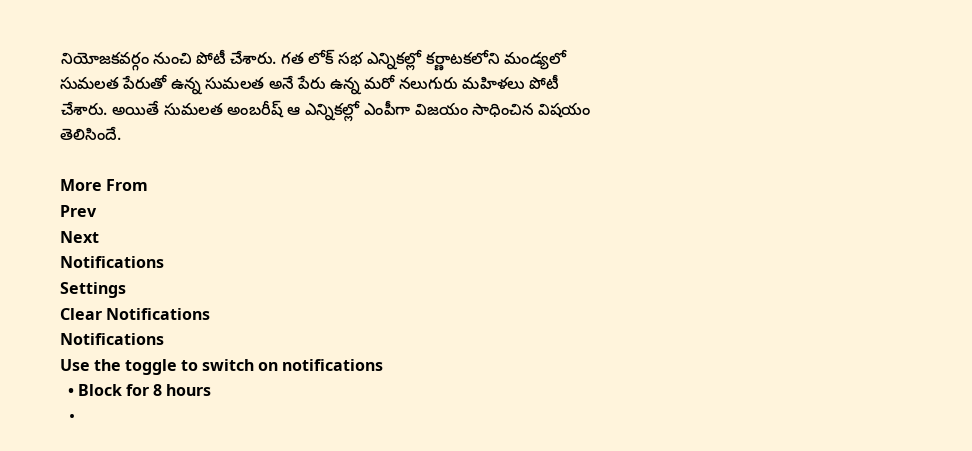నియోజకవర్గం నుంచి పోటీ చేశారు. గత లోక్ సభ ఎన్నికల్లో కర్ణాటకలోని మండ్యలో సుమలత పేరుతో ఉన్న సుమలత అనే పేరు ఉన్న మరో నలుగురు మహిళలు పోటీ చేశారు. అయితే సుమలత అంబరీష్ ఆ ఎన్నికల్లో ఎంపీగా విజయం సాధించిన విషయం తెలిసిందే.

More From
Prev
Next
Notifications
Settings
Clear Notifications
Notifications
Use the toggle to switch on notifications
  • Block for 8 hours
  •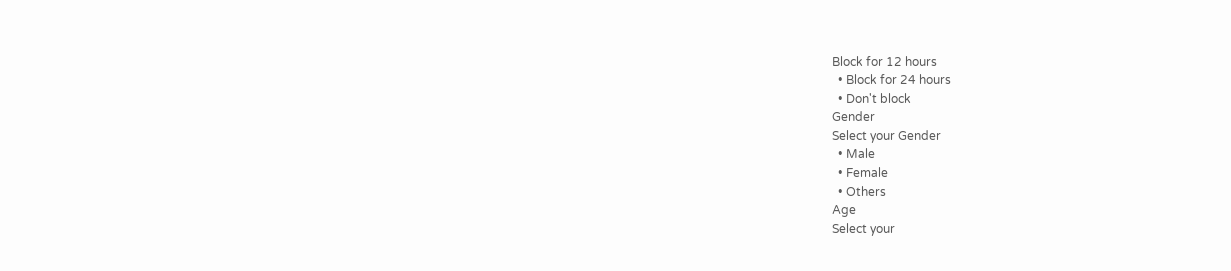Block for 12 hours
  • Block for 24 hours
  • Don't block
Gender
Select your Gender
  • Male
  • Female
  • Others
Age
Select your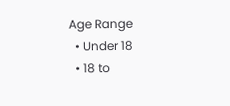Age Range
  • Under 18
  • 18 to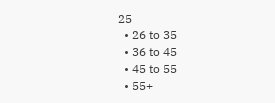25
  • 26 to 35
  • 36 to 45
  • 45 to 55
  • 55+